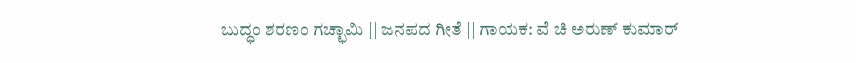ಬುದ್ಧಂ ಶರಣಂ ಗಚ್ಛಾಮಿ || ಜನಪದ ಗೀತೆ || ಗಾಯಕ: ವೆ ಚಿ ಅರುಣ್ ಕುಮಾರ್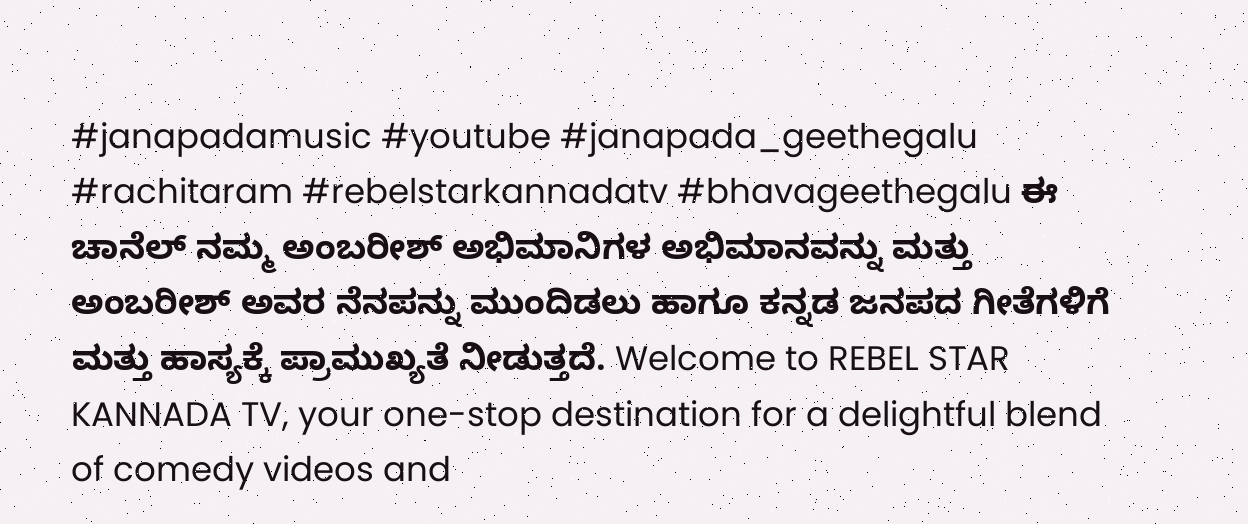#janapadamusic #youtube #janapada_geethegalu #rachitaram #rebelstarkannadatv #bhavageethegalu ಈ ಚಾನೆಲ್ ನಮ್ಮ ಅಂಬರೀಶ್ ಅಭಿಮಾನಿಗಳ ಅಭಿಮಾನವನ್ನು ಮತ್ತು ಅಂಬರೀಶ್ ಅವರ ನೆನಪನ್ನು ಮುಂದಿಡಲು ಹಾಗೂ ಕನ್ನಡ ಜನಪದ ಗೀತೆಗಳಿಗೆ ಮತ್ತು ಹಾಸ್ಯಕ್ಕೆ ಪ್ರಾಮುಖ್ಯತೆ ನೀಡುತ್ತದೆ. Welcome to REBEL STAR KANNADA TV, your one-stop destination for a delightful blend of comedy videos and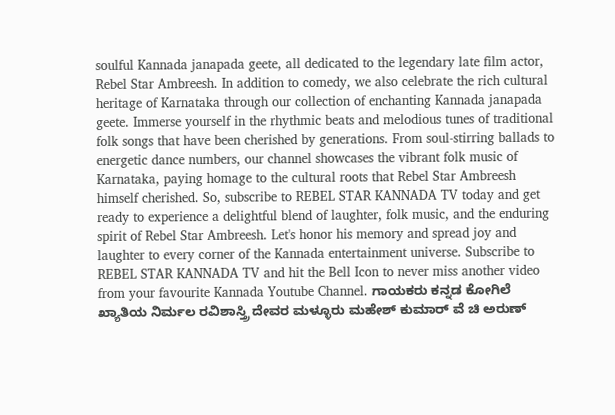soulful Kannada janapada geete, all dedicated to the legendary late film actor, Rebel Star Ambreesh. In addition to comedy, we also celebrate the rich cultural heritage of Karnataka through our collection of enchanting Kannada janapada geete. Immerse yourself in the rhythmic beats and melodious tunes of traditional folk songs that have been cherished by generations. From soul-stirring ballads to energetic dance numbers, our channel showcases the vibrant folk music of Karnataka, paying homage to the cultural roots that Rebel Star Ambreesh himself cherished. So, subscribe to REBEL STAR KANNADA TV today and get ready to experience a delightful blend of laughter, folk music, and the enduring spirit of Rebel Star Ambreesh. Let's honor his memory and spread joy and laughter to every corner of the Kannada entertainment universe. Subscribe to REBEL STAR KANNADA TV and hit the Bell Icon to never miss another video from your favourite Kannada Youtube Channel. ಗಾಯಕರು ಕನ್ನಡ ಕೋಗಿಲೆ ಖ್ಯಾತಿಯ ನಿರ್ಮಲ ರವಿಶಾಸ್ತ್ರಿ ದೇವರ ಮಳ್ಳೂರು ಮಹೇಶ್ ಕುಮಾರ್ ವೆ ಚಿ ಅರುಣ್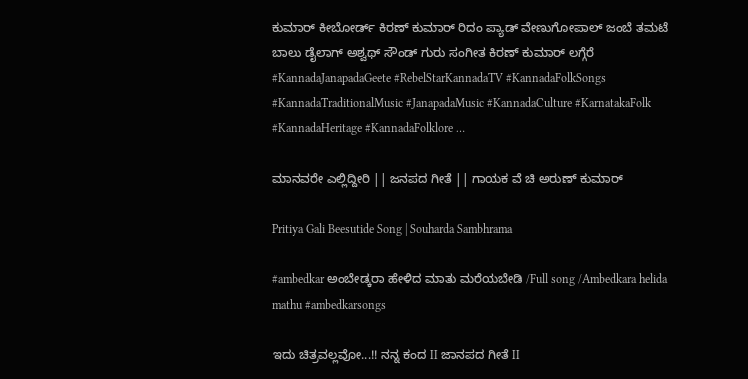ಕುಮಾರ್ ಕೀಬೋರ್ಡ್ ಕಿರಣ್ ಕುಮಾರ್ ರಿದಂ ಪ್ಯಾಡ್ ವೇಣುಗೋಪಾಲ್ ಜಂಬೆ ತಮಟೆ ಬಾಲು ಡೈಲಾಗ್ ಅಶ್ವಥ್ ಸೌಂಡ್ ಗುರು ಸಂಗೀತ ಕಿರಣ್ ಕುಮಾರ್ ಲಗ್ಗೆರೆ #KannadaJanapadaGeete #RebelStarKannadaTV #KannadaFolkSongs #KannadaTraditionalMusic #JanapadaMusic #KannadaCulture #KarnatakaFolk #KannadaHeritage #KannadaFolklore …

ಮಾನವರೇ ಎಲ್ಲಿದ್ದೀರಿ || ಜನಪದ ಗೀತೆ || ಗಾಯಕ ವೆ ಚಿ ಅರುಣ್ ಕುಮಾರ್

Pritiya Gali Beesutide Song | Souharda Sambhrama

#ambedkar ಅಂಬೇಡ್ಕರಾ ಹೇಳಿದ ಮಾತು ಮರೆಯಬೇಡಿ /Full song /Ambedkara helida mathu #ambedkarsongs

ಇದು ಚಿತ್ರವಲ್ಲವೋ...!! ನನ್ನ ಕಂದ II ಜಾನಪದ ಗೀತೆ II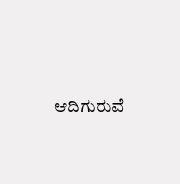ಆದಿಗುರುವೆ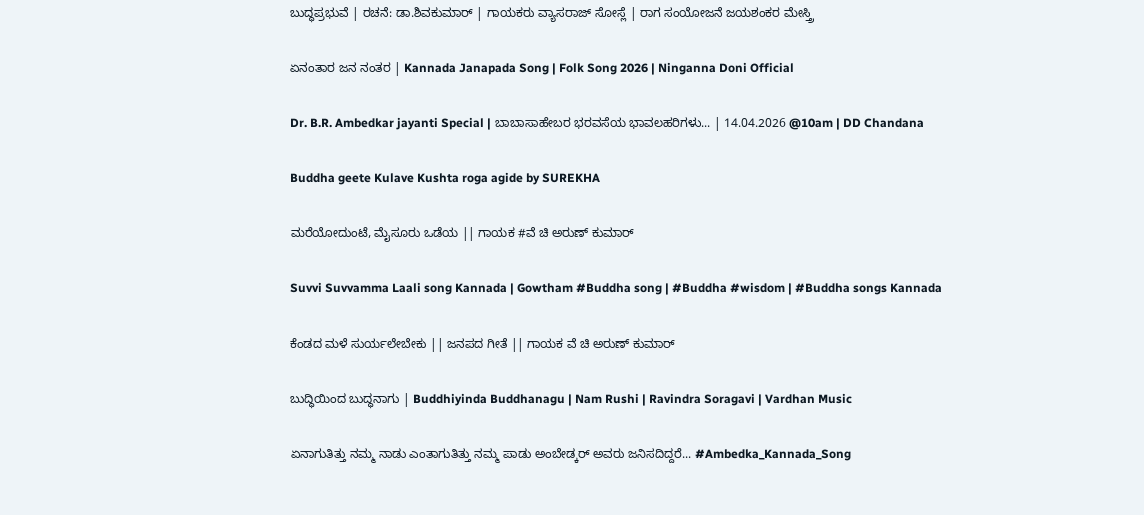ಬುದ್ಧಪ್ರಭುವೆ | ರಚನೆ: ಡಾ.ಶಿವಕುಮಾರ್ | ಗಾಯಕರು ವ್ಯಾಸರಾಜ್ ಸೋಸ್ಲೆ | ರಾಗ ಸಂಯೋಜನೆ ಜಯಶಂಕರ ಮೇಸ್ತ್ರಿ

ಏನಂತಾರ ಜನ ನಂತರ | Kannada Janapada Song | Folk Song 2026 | Ninganna Doni Official

Dr. B.R. Ambedkar jayanti Special | ಬಾಬಾಸಾಹೇಬರ ಭರವಸೆಯ ಭಾವಲಹರಿಗಳು... | 14.04.2026 @10am | DD Chandana

Buddha geete Kulave Kushta roga agide by SUREKHA

ಮರೆಯೋದುಂಟೆ, ಮೈಸೂರು ಒಡೆಯ || ಗಾಯಕ #ವೆ ಚಿ ಅರುಣ್ ಕುಮಾರ್

Suvvi Suvvamma Laali song Kannada | Gowtham #Buddha song | #Buddha #wisdom | #Buddha songs Kannada

ಕೆಂಡದ ಮಳೆ ಸುರ್ಯಲೇಬೇಕು || ಜನಪದ ಗೀತೆ || ಗಾಯಕ ವೆ ಚಿ ಅರುಣ್ ಕುಮಾರ್

ಬುದ್ಧಿಯಿಂದ ಬುದ್ಧನಾಗು | Buddhiyinda Buddhanagu | Nam Rushi | Ravindra Soragavi | Vardhan Music

ಏನಾಗುತಿತ್ತು ನಮ್ಮ ನಾಡು ಎಂತಾಗುತಿತ್ತು ನಮ್ಮ ಪಾಡು ಅಂಬೇಡ್ಕರ್ ಅವರು ಜನಿಸದಿದ್ದರೆ... #Ambedka_Kannada_Song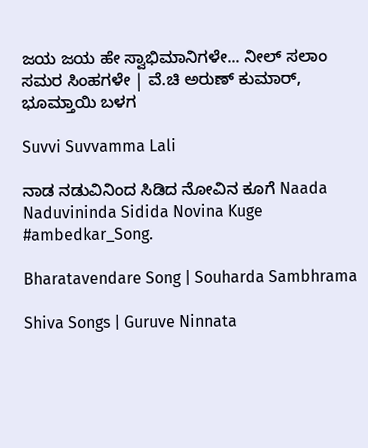ಜಯ ಜಯ ಹೇ ಸ್ವಾಭಿಮಾನಿಗಳೇ... ನೀಲ್ ಸಲಾಂ ಸಮರ ಸಿಂಹಗಳೇ | ವೆ.ಚಿ ಅರುಣ್ ಕುಮಾರ್, ಭೂಮ್ತಾಯಿ ಬಳಗ

Suvvi Suvvamma Lali

ನಾಡ ನಡುವಿನಿಂದ ಸಿಡಿದ ನೋವಿನ ಕೂಗೆ Naada Naduvininda Sidida Novina Kuge #ambedkar_Song.

Bharatavendare Song | Souharda Sambhrama

Shiva Songs | Guruve Ninnata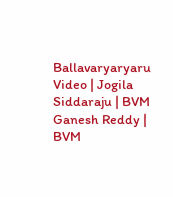Ballavaryaryaru Video | Jogila Siddaraju | BVM Ganesh Reddy | BVM